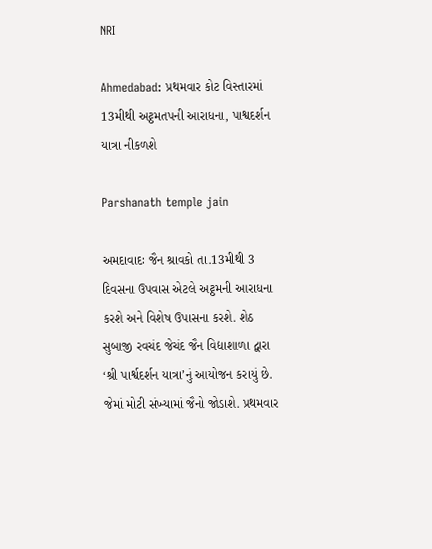NRI

Ahmedabad: પ્રથમવાર કોટ વિસ્તારમાં 13મીથી અટ્ઠમતપની આરાધના, પાશ્વદર્શન યાત્રા નીકળશે

Parshanath temple jain

અમદાવાદઃ જૈન શ્રાવકો તા.13મીથી 3 દિવસના ઉપવાસ એટલે અટ્ઠમની આરાધના કરશે અને વિશેષ ઉપાસના કરશે. શેઠ સુબાજી રવચંદ જેચંદ જૈન વિદ્યાશાળા દ્વારા ‘શ્રી પાર્શ્વદર્શન યાત્રા’નું આયોજન કરાયું છે. જેમાં મોટી સંખ્યામાં જૈનો જોડાશે. પ્રથમવાર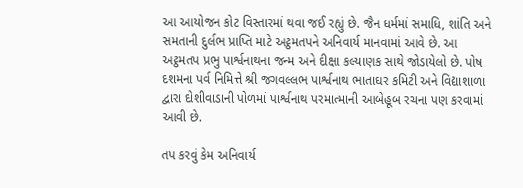આ આયોજન કોટ વિસ્તારમાં થવા જઈ રહ્યું છે. જૈન ધર્મમાં સમાધિ, શાંતિ અને સમતાની દુર્લભ પ્રાપ્તિ માટે અટ્ઠમતપને અનિવાર્ય માનવામાં આવે છે. આ અટ્ઠમતપ પ્રભુ પાર્શ્વનાથના જન્મ અને દીક્ષા કલ્યાણક સાથે જોડાયેલો છે. પોષ દશમના પર્વ નિમિત્તે શ્રી જગવલ્લભ પાર્શ્વનાથ ભાતાઘર કમિટી અને વિદ્યાશાળા દ્વારા દોશીવાડાની પોળમાં પાર્શ્વનાથ પરમાત્માની આબેહૂબ રચના પણ કરવામાં આવી છે.

તપ કરવું કેમ અનિવાર્ય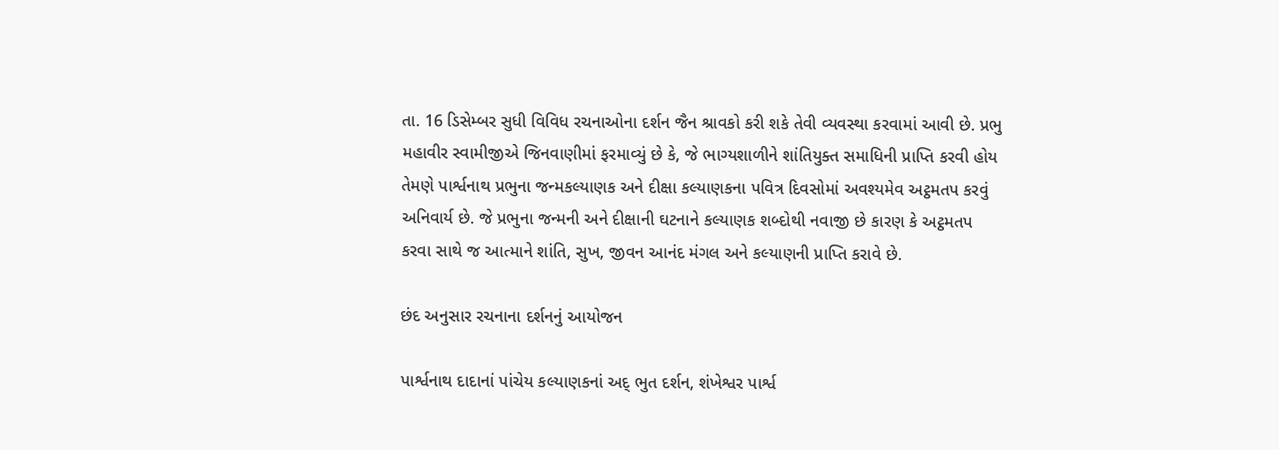તા. 16 ડિસેમ્બર સુધી વિવિધ રચનાઓના દર્શન જૈન શ્રાવકો કરી શકે તેવી વ્યવસ્થા કરવામાં આવી છે. પ્રભુ મહાવીર સ્વામીજીએ જિનવાણીમાં ફરમાવ્યું છે કે, જે ભાગ્યશાળીને શાંતિયુક્ત સમાધિની પ્રાપ્તિ કરવી હોય તેમણે પાર્શ્વનાથ પ્રભુના જન્મકલ્યાણક અને દીક્ષા કલ્યાણકના પવિત્ર દિવસોમાં અવશ્યમેવ અટ્ઠમતપ કરવું અનિવાર્ય છે. જે પ્રભુના જન્મની અને દીક્ષાની ઘટનાને કલ્યાણક શબ્દોથી નવાજી છે કારણ કે અટ્ઠમતપ કરવા સાથે જ આત્માને શાંતિ, સુખ, જીવન આનંદ મંગલ અને કલ્યાણની પ્રાપ્તિ કરાવે છે.

છંદ અનુસાર રચનાના દર્શનનું આયોજન

પાર્શ્વનાથ દાદાનાં પાંચેય કલ્યાણકનાં અદ્ ભુત દર્શન, શંખેશ્વર પાર્શ્વ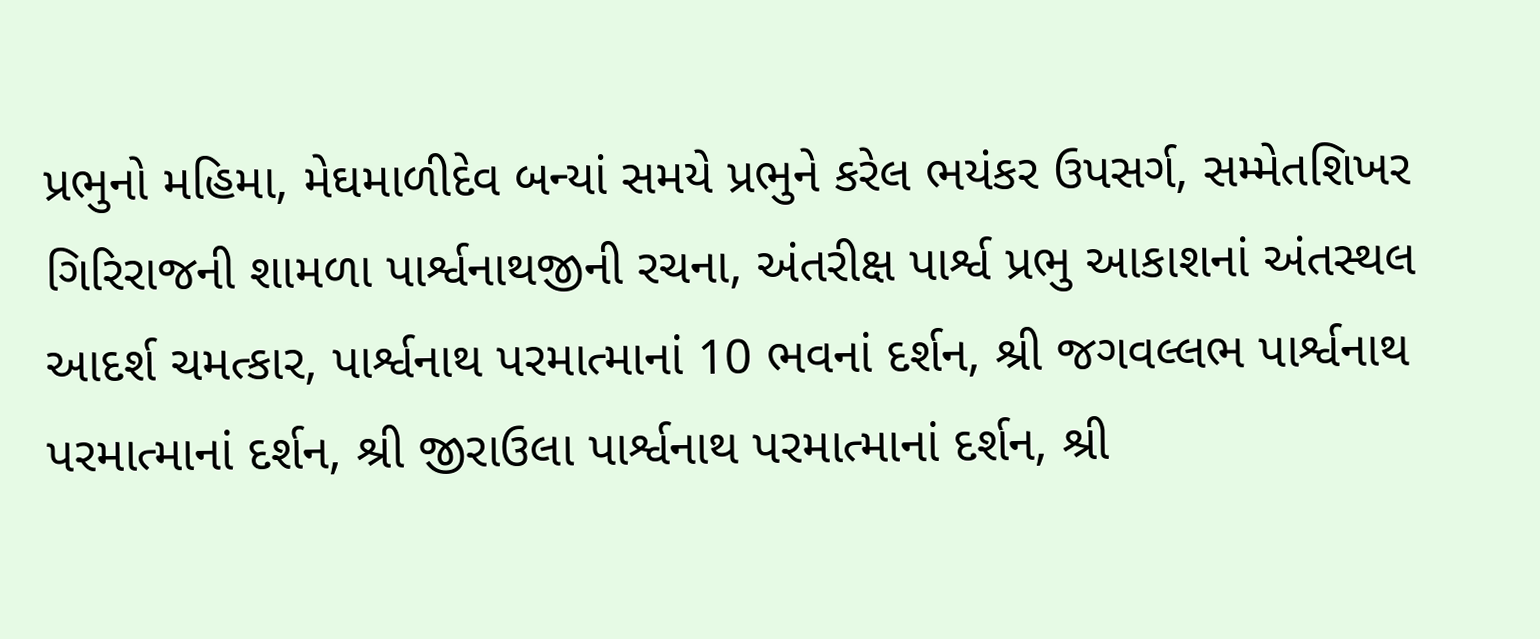પ્રભુનો મહિમા, મેઘમાળીદેવ બન્યાં સમયે પ્રભુને કરેલ ભયંકર ઉપસર્ગ, સમ્મેતશિખર ગિરિરાજની શામળા પાર્શ્વનાથજીની રચના, અંતરીક્ષ પાર્શ્વ પ્રભુ આકાશનાં અંતસ્થલ આદર્શ ચમત્કાર, પાર્શ્વનાથ પરમાત્માનાં 10 ભવનાં દર્શન, શ્રી જગવલ્લભ પાર્શ્વનાથ પરમાત્માનાં દર્શન, શ્રી જીરાઉલા પાર્શ્વનાથ પરમાત્માનાં દર્શન, શ્રી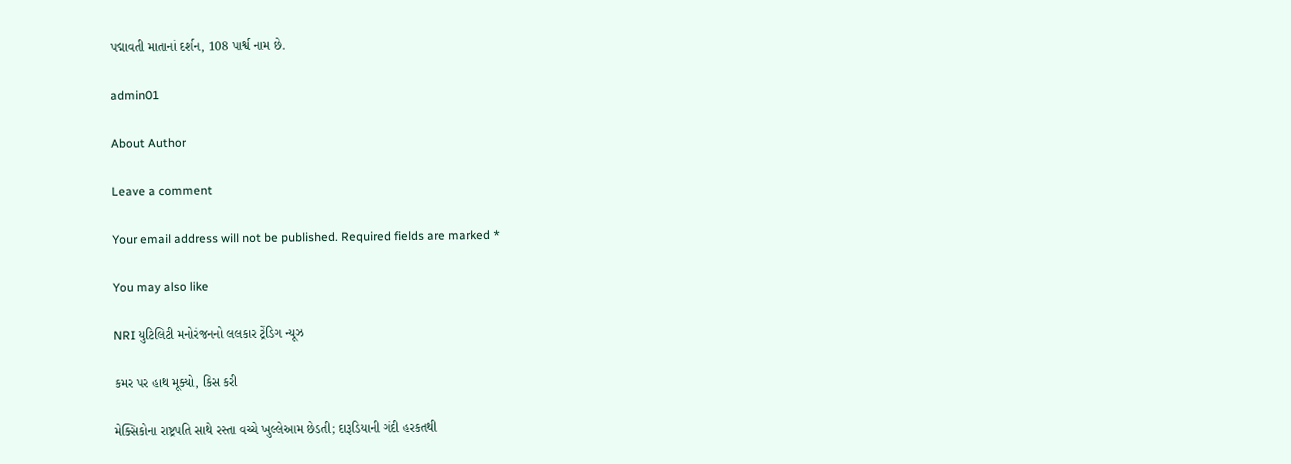પદ્માવતી માતાનાં દર્શન, 108 પાર્શ્વ નામ છે.

admin01

About Author

Leave a comment

Your email address will not be published. Required fields are marked *

You may also like

NRI યુટિલિટી મનોરંજનનો લલકાર ટ્રેંડિગ ન્યૂઝ

કમર પર હાથ મૂક્યો, કિસ કરી

મેક્સિકોના રાષ્ટ્રપતિ સાથે રસ્તા વચ્ચે ખુલ્લેઆમ છેડતી; દારૂડિયાની ગંદી હરકતથી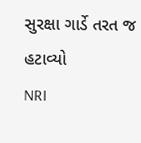સુરક્ષા ગાર્ડે તરત જ હટાવ્યો
NRI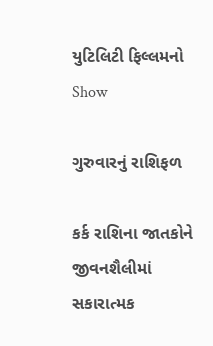યુટિલિટી ફિલ્લમનો Show

ગુરુવારનું રાશિફળ

કર્ક રાશિના જાતકોને જીવનશૈલીમાં સકારાત્મક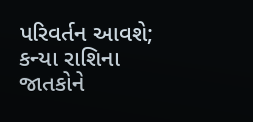પરિવર્તન આવશે; કન્યા રાશિના જાતકોને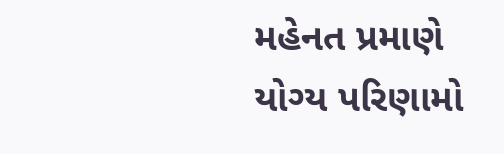મહેનત પ્રમાણે યોગ્ય પરિણામો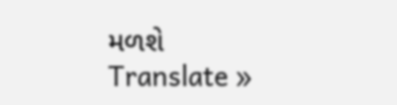મળશે
Translate »